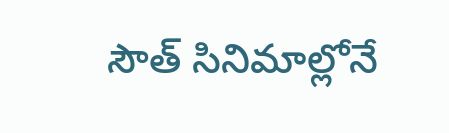సౌత్ సినిమాల్లోనే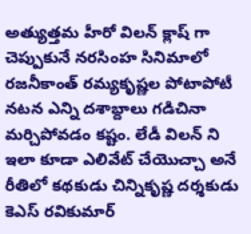అత్యుత్తమ హీరో విలన్ క్లాష్ గా చెప్పుకునే నరసింహ సినిమాలో రజనీకాంత్ రమ్యకృష్ణల పోటాపోటీ నటన ఎన్ని దశాబ్దాలు గడిచినా మర్చిపోవడం కష్టం. లేడీ విలన్ ని ఇలా కూడా ఎలివేట్ చేయొచ్చా అనే రీతిలో కథకుడు చిన్నికృష్ణ దర్శకుడు కెఎస్ రవికుమార్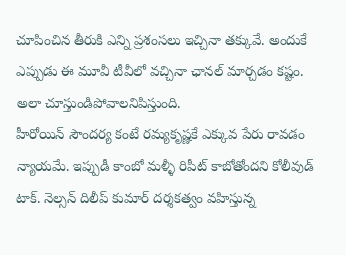చూపించిన తీరుకి ఎన్ని ప్రశంసలు ఇచ్చినా తక్కువే. అందుకే ఎప్పుడు ఈ మూవీ టీవీలో వచ్చినా ఛానల్ మార్చడం కష్టం. అలా చూస్తుండిపోవాలనిపిస్తుంది.
హీరోయిన్ సౌందర్య కంటే రమ్యకృష్ణకే ఎక్కువ పేరు రావడం న్యాయమే. ఇప్పుడీ కాంబో మళ్ళీ రిపీట్ కాబోతోందని కోలీవుడ్ టాక్. నెల్సన్ దిలీప్ కుమార్ దర్శకత్వం వహిస్తున్న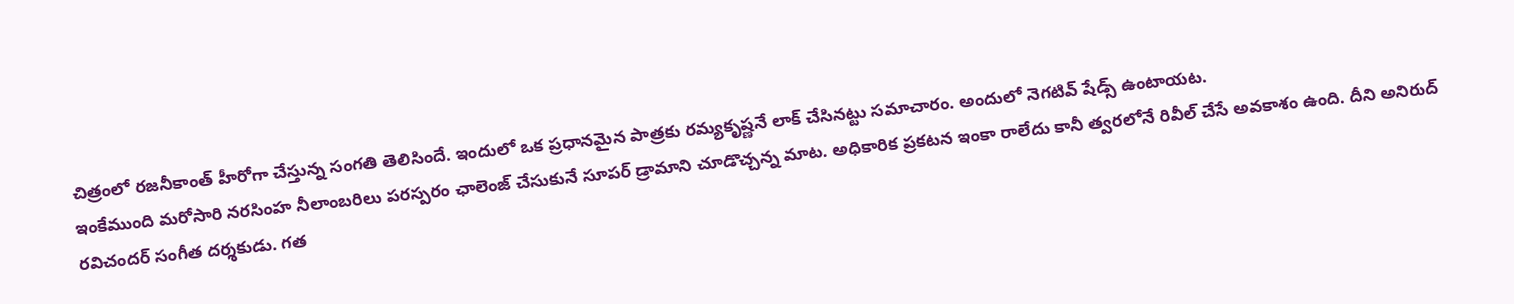చిత్రంలో రజనీకాంత్ హీరోగా చేస్తున్న సంగతి తెలిసిందే. ఇందులో ఒక ప్రధానమైన పాత్రకు రమ్యకృష్ణనే లాక్ చేసినట్టు సమాచారం. అందులో నెగటివ్ షేడ్స్ ఉంటాయట.
ఇంకేముంది మరోసారి నరసింహ నీలాంబరిలు పరస్పరం ఛాలెంజ్ చేసుకునే సూపర్ డ్రామాని చూడొచ్చన్న మాట. అధికారిక ప్రకటన ఇంకా రాలేదు కానీ త్వరలోనే రివీల్ చేసే అవకాశం ఉంది. దీని అనిరుద్ రవిచందర్ సంగీత దర్శకుడు. గత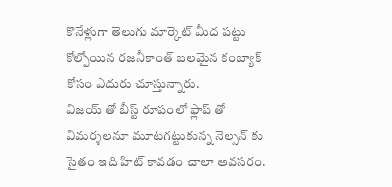కొనేళ్లుగా తెలుగు మార్కెట్ మీద పట్టు కోల్పోయిన రజనీకాంత్ బలమైన కంబ్యాక్ కోసం ఎదురు చూస్తున్నారు.
విజయ్ తో బీస్ట్ రూపంలో ఫ్లాప్ తో విమర్శలనూ మూటగట్టుకున్న నెల్సన్ కు సైతం ఇది హిట్ కావడం చాలా అవసరం.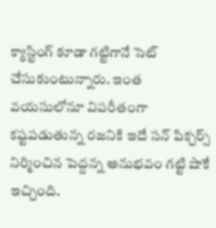క్యాస్టింగ్ కూడా గట్టిగానే సెట్ చేసుకుంటున్నారు. ఇంత వయసులోనూ విపరీతంగా కష్టపడుతున్న రజనికి ఇదే సన్ పిక్చర్స్ నిర్మించిన పెద్దన్న అనుభవం గట్టి షాకే ఇచ్చింది.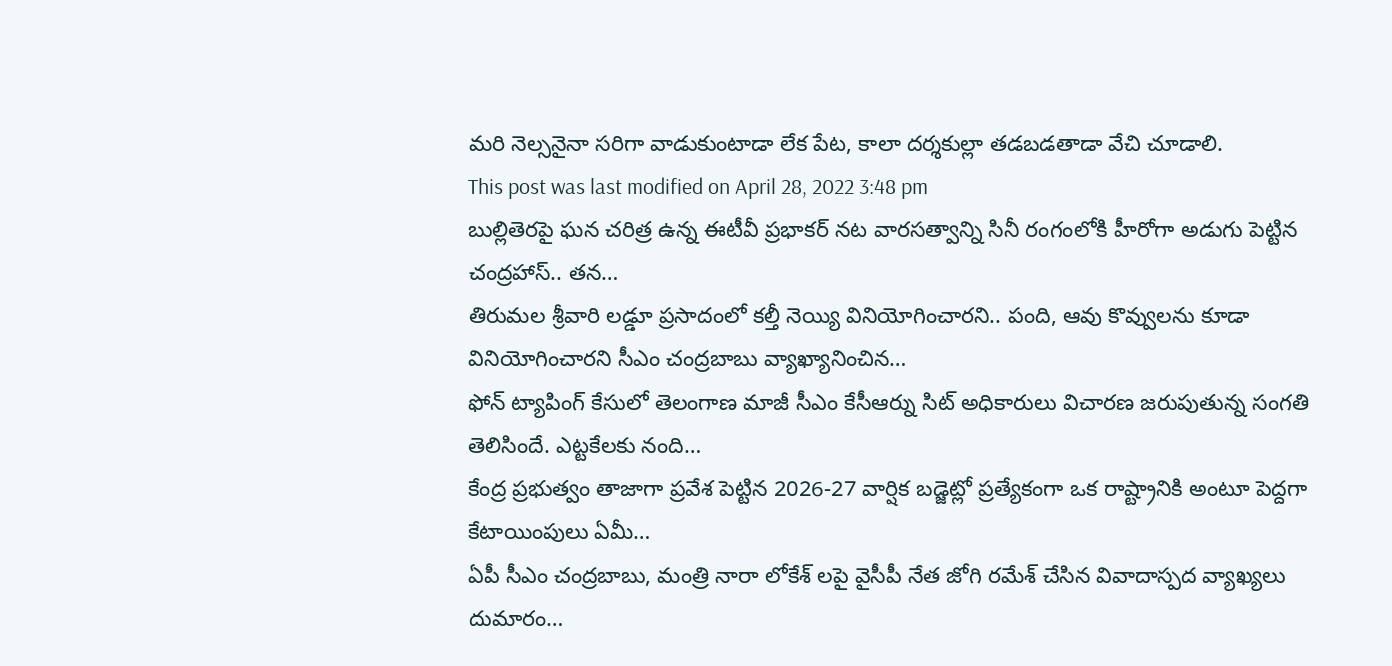మరి నెల్సనైనా సరిగా వాడుకుంటాడా లేక పేట, కాలా దర్శకుల్లా తడబడతాడా వేచి చూడాలి.
This post was last modified on April 28, 2022 3:48 pm
బుల్లితెరపై ఘన చరిత్ర ఉన్న ఈటీవీ ప్రభాకర్ నట వారసత్వాన్ని సినీ రంగంలోకి హీరోగా అడుగు పెట్టిన చంద్రహాస్.. తన…
తిరుమల శ్రీవారి లడ్డూ ప్రసాదంలో కల్తీ నెయ్యి వినియోగించారని.. పంది, ఆవు కొవ్వులను కూడా వినియోగించారని సీఎం చంద్రబాబు వ్యాఖ్యానించిన…
ఫోన్ ట్యాపింగ్ కేసులో తెలంగాణ మాజీ సీఎం కేసీఆర్ను సిట్ అధికారులు విచారణ జరుపుతున్న సంగతి తెలిసిందే. ఎట్టకేలకు నంది…
కేంద్ర ప్రభుత్వం తాజాగా ప్రవేశ పెట్టిన 2026-27 వార్షిక బడ్జెట్లో ప్రత్యేకంగా ఒక రాష్ట్రానికి అంటూ పెద్దగా కేటాయింపులు ఏమీ…
ఏపీ సీఎం చంద్రబాబు, మంత్రి నారా లోకేశ్ లపై వైసీపీ నేత జోగి రమేశ్ చేసిన వివాదాస్పద వ్యాఖ్యలు దుమారం…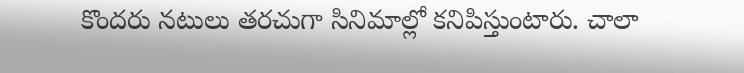కొందరు నటులు తరచుగా సినిమాల్లో కనిపిస్తుంటారు. చాలా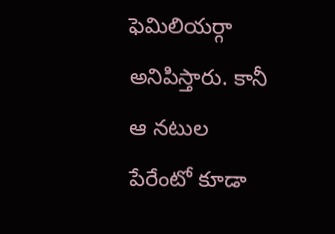ఫెమిలియర్గా అనిపిస్తారు. కానీ ఆ నటుల పేరేంటో కూడా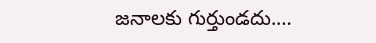జనాలకు గుర్తుండదు.…